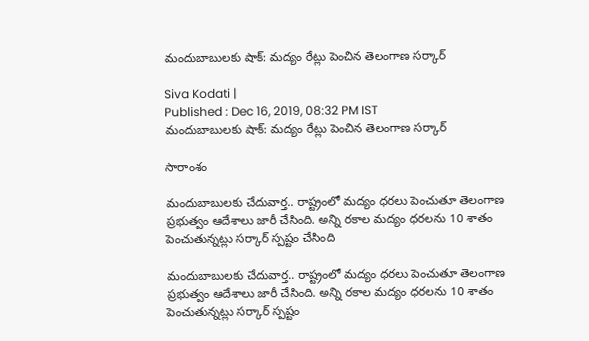మందుబాబులకు షాక్: మద్యం రేట్లు పెంచిన తెలంగాణ సర్కార్

Siva Kodati |
Published : Dec 16, 2019, 08:32 PM IST
మందుబాబులకు షాక్: మద్యం రేట్లు పెంచిన తెలంగాణ సర్కార్

సారాంశం

మందుబాబులకు చేదువార్త.. రాష్ట్రంలో మద్యం ధరలు పెంచుతూ తెలంగాణ ప్రభుత్వం ఆదేశాలు జారీ చేసింది. అన్ని రకాల మద్యం ధరలను 10 శాతం పెంచుతున్నట్లు సర్కార్ స్పష్టం చేసింది

మందుబాబులకు చేదువార్త.. రాష్ట్రంలో మద్యం ధరలు పెంచుతూ తెలంగాణ ప్రభుత్వం ఆదేశాలు జారీ చేసింది. అన్ని రకాల మద్యం ధరలను 10 శాతం పెంచుతున్నట్లు సర్కార్ స్పష్టం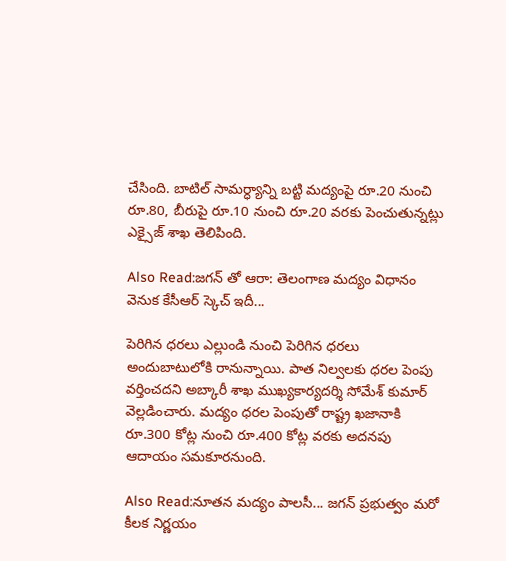చేసింది. బాటిల్ సామర్ధ్యాన్ని బట్టి మద్యంపై రూ.20 నుంచి రూ.80, బీరుపై రూ.10 నుంచి రూ.20 వరకు పెంచుతున్నట్లు ఎక్సైజ్ శాఖ తెలిపింది.

Also Read:జగన్ తో ఆరా: తెలంగాణ మద్యం విధానం వెనుక కేసీఆర్ స్కెచ్ ఇదీ...

పెరిగిన ధరలు ఎల్లుండి నుంచి పెరిగిన ధరలు అందుబాటులోకి రానున్నాయి. పాత నిల్వలకు ధరల పెంపు వర్తించదని అబ్కారీ శాఖ ముఖ్యకార్యదర్శి సోమేశ్ కుమార్ వెల్లడించారు. మద్యం ధరల పెంపుతో రాష్ట్ర ఖజానాకి రూ.300 కోట్ల నుంచి రూ.400 కోట్ల వరకు అదనపు ఆదాయం సమకూరనుంది.

Also Read:నూతన మద్యం పాలసీ... జగన్ ప్రభుత్వం మరో కీలక నిర్ణయం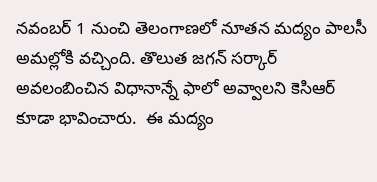నవంబర్ 1 నుంచి తెలంగాణలో నూతన మద్యం పాలసీ అమల్లోకి వచ్చింది. తొలుత జగన్ సర్కార్ అవలంబించిన విధానాన్నే ఫాలో అవ్వాలని కెసిఆర్ కూడా భావించారు.  ఈ మద్యం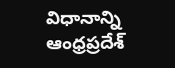విధానాన్ని ఆంధ్రప్రదేశ్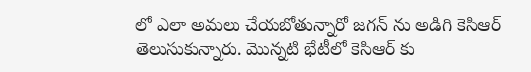లో ఎలా అమలు చేయబోతున్నారో జగన్ ను అడిగి కెసిఆర్ తెలుసుకున్నారు. మొన్నటి భేటీలో కెసిఆర్ కు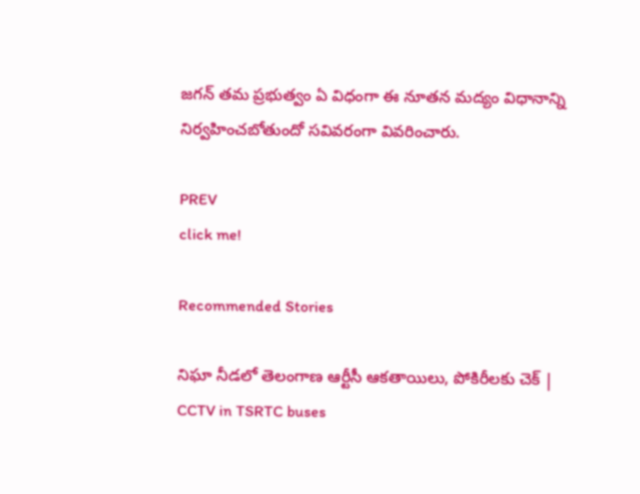జగన్ తమ ప్రభుత్వం ఏ విధంగా ఈ నూతన మద్యం విధానాన్ని నిర్వహించబోతుందో సవివరంగా వివరించారు.

PREV
click me!

Recommended Stories

నిఘా నీడలో తెలంగాణ ఆర్టీసీ ఆకతాయిలు, పోకిరీలకు చెక్ | CCTV in TSRTC buses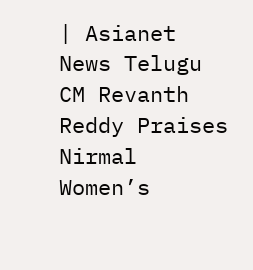| Asianet News Telugu
CM Revanth Reddy Praises Nirmal Women’s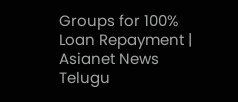Groups for 100% Loan Repayment | Asianet News Telugu